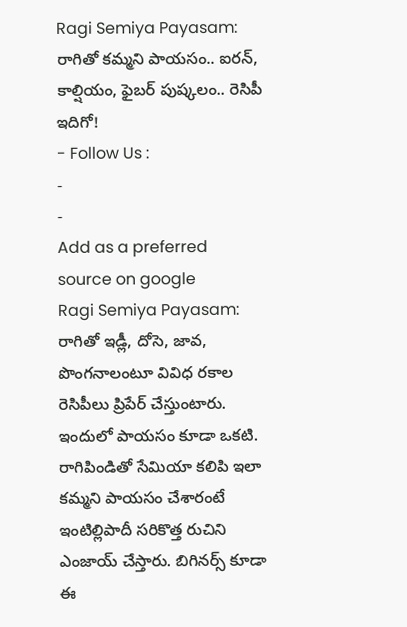Ragi Semiya Payasam: రాగితో కమ్మని పాయసం.. ఐరన్, కాల్షియం, ఫైబర్ పుష్కలం.. రెసిపీ ఇదిగో!
- Follow Us :
-
-
Add as a preferred
source on google
Ragi Semiya Payasam: రాగితో ఇడ్లీ, దోసె, జావ, పొంగనాలంటూ వివిధ రకాల రెసిపీలు ప్రిపేర్ చేస్తుంటారు. ఇందులో పాయసం కూడా ఒకటి. రాగిపిండితో సేమియా కలిపి ఇలా కమ్మని పాయసం చేశారంటే ఇంటిల్లిపాదీ సరికొత్త రుచిని ఎంజాయ్ చేస్తారు. బిగినర్స్ కూడా ఈ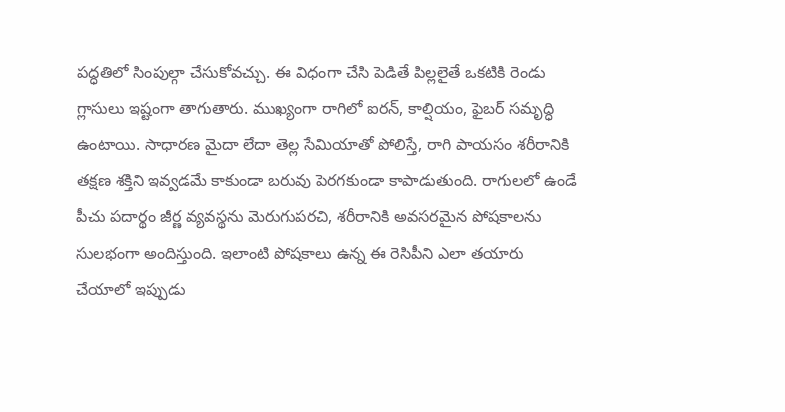పద్ధతిలో సింపుల్గా చేసుకోవచ్చు. ఈ విధంగా చేసి పెడితే పిల్లలైతే ఒకటికి రెండు గ్లాసులు ఇష్టంగా తాగుతారు. ముఖ్యంగా రాగిలో ఐరన్, కాల్షియం, ఫైబర్ సమృద్ధి ఉంటాయి. సాధారణ మైదా లేదా తెల్ల సేమియాతో పోలిస్తే, రాగి పాయసం శరీరానికి తక్షణ శక్తిని ఇవ్వడమే కాకుండా బరువు పెరగకుండా కాపాడుతుంది. రాగులలో ఉండే పీచు పదార్థం జీర్ణ వ్యవస్థను మెరుగుపరచి, శరీరానికి అవసరమైన పోషకాలను సులభంగా అందిస్తుంది. ఇలాంటి పోషకాలు ఉన్న ఈ రెసిపీని ఎలా తయారు చేయాలో ఇప్పుడు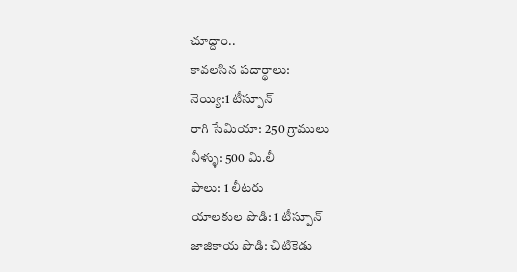చూద్దాం..
కావలసిన పదార్థాలు:
నెయ్యి:1 టీస్పూన్
రాగి సేమియా: 250 గ్రాములు
నీళ్ళు: 500 మి.లీ
పాలు: 1 లీటరు
యాలకుల పొడి: 1 టీస్పూన్
జాజికాయ పొడి: చిటికెడు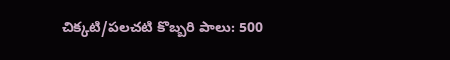చిక్కటి/పలచటి కొబ్బరి పాలు: 500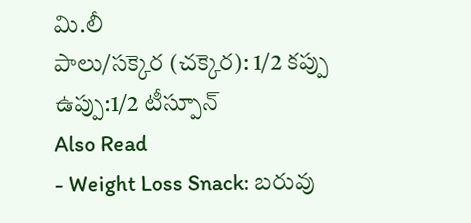మి.లీ
పాలు/సక్కెర (చక్కెర): 1/2 కప్పు
ఉప్పు:1/2 టీస్పూన్
Also Read
- Weight Loss Snack: బరువు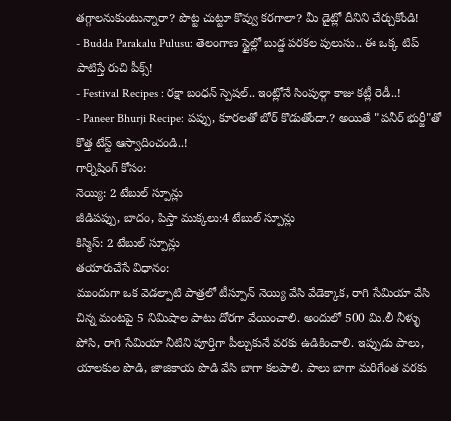తగ్గాలనుకుంటున్నారా? పొట్ట చుట్టూ కొవ్వు కరగాలా? మీ డైట్లో దీనిని చేర్చుకోండి!
- Budda Parakalu Pulusu: తెలంగాణ స్టైల్లో బుడ్డ పరకల పులుసు.. ఈ ఒక్క టిప్ పాటిస్తే రుచి పీక్స్!
- Festival Recipes : రక్షా బంధన్ స్పెషల్.. ఇంట్లోనే సింపుల్గా కాజు కట్లీ రెడీ..!
- Paneer Bhurji Recipe: పప్పు, కూరలతో బోర్ కొడుతోందా.? అయితే "పనీర్ భుర్జీ"తో కొత్త టేస్ట్ ఆస్వాదించండి..!
గార్నిషింగ్ కోసం:
నెయ్యి: 2 టేబుల్ స్పూన్లు
జీడిపప్పు, బాదం, పిస్తా ముక్కలు:4 టేబుల్ స్పూన్లు
కిస్మిస్: 2 టేబుల్ స్పూన్లు
తయారుచేసే విధానం:
ముందుగా ఒక వెడల్పాటి పాత్రలో టీస్పూన్ నెయ్యి వేసి వేడెక్కాక, రాగి సేమియా వేసి చిన్న మంటపై 5 నిమిషాల పాటు దోరగా వేయించాలి. అందులో 500 మి.లీ నీళ్ళు పోసి, రాగి సేమియా నీటిని పూర్తిగా పీల్చుకునే వరకు ఉడికించాలి. ఇప్పుడు పాలు, యాలకుల పొడి, జాజికాయ పొడి వేసి బాగా కలపాలి. పాలు బాగా మరిగేంత వరకు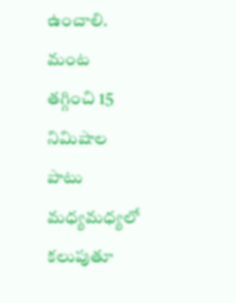ఉంచాలి. మంట తగ్గించి 15 నిమిషాల పాటు మధ్యమధ్యలో కలుపుతూ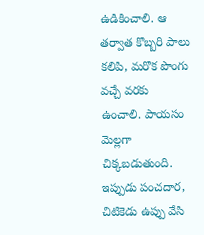ఉడికించాలి. ఆ తర్వాత కొబ్బరి పాలు కలిపి, మరొక పొంగు వచ్చే వరకు ఉంచాలి. పాయసం మెల్లగా చిక్కబడుతుంది. ఇప్పుడు పంచదార, చిటికెడు ఉప్పు వేసి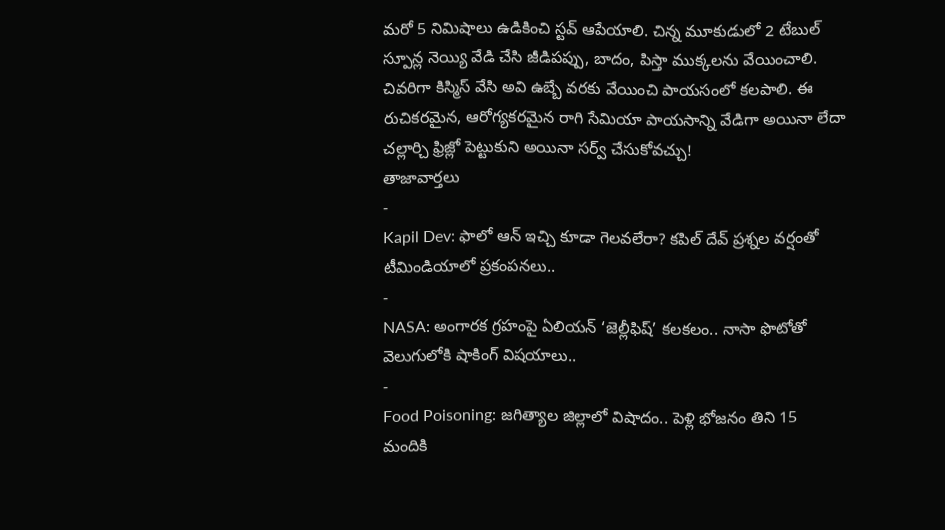మరో 5 నిమిషాలు ఉడికించి స్టవ్ ఆపేయాలి. చిన్న మూకుడులో 2 టేబుల్ స్పూన్ల నెయ్యి వేడి చేసి జీడిపప్పు, బాదం, పిస్తా ముక్కలను వేయించాలి. చివరిగా కిస్మిస్ వేసి అవి ఉబ్బే వరకు వేయించి పాయసంలో కలపాలి. ఈ రుచికరమైన, ఆరోగ్యకరమైన రాగి సేమియా పాయసాన్ని వేడిగా అయినా లేదా చల్లార్చి ఫ్రిజ్లో పెట్టుకుని అయినా సర్వ్ చేసుకోవచ్చు!
తాజావార్తలు
-
Kapil Dev: ఫాలో ఆన్ ఇచ్చి కూడా గెలవలేరా? కపిల్ దేవ్ ప్రశ్నల వర్షంతో టీమిండియాలో ప్రకంపనలు..
-
NASA: అంగారక గ్రహంపై ఏలియన్ ‘జెల్లీఫిష్’ కలకలం.. నాసా ఫొటోతో వెలుగులోకి షాకింగ్ విషయాలు..
-
Food Poisoning: జగిత్యాల జిల్లాలో విషాదం.. పెళ్లి భోజనం తిని 15 మందికి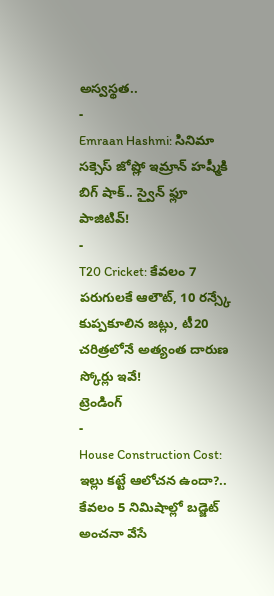అస్వస్థత..
-
Emraan Hashmi: సినిమా సక్సెస్ జోష్లో ఇమ్రాన్ హష్మీకి బిగ్ షాక్.. స్వైన్ ఫ్లూ పాజిటివ్!
-
T20 Cricket: కేవలం 7 పరుగులకే ఆలౌట్, 10 రన్స్కే కుప్పకూలిన జట్లు, టీ20 చరిత్రలోనే అత్యంత దారుణ స్కోర్లు ఇవే!
ట్రెండింగ్
-
House Construction Cost: ఇల్లు కట్టే ఆలోచన ఉందా?.. కేవలం 5 నిమిషాల్లో బడ్జెట్ అంచనా వేసే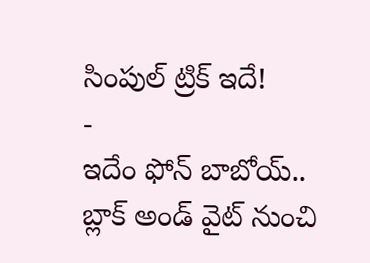సింపుల్ ట్రిక్ ఇదే!
-
ఇదేం ఫోన్ బాబోయ్.. బ్లాక్ అండ్ వైట్ నుంచి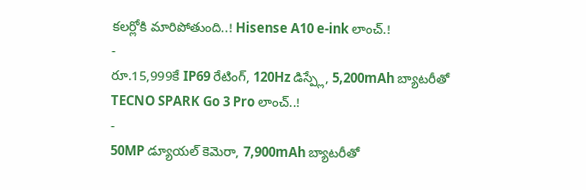కలర్లోకి మారిపోతుంది..! Hisense A10 e-ink లాంచ్.!
-
రూ.15,999కే IP69 రేటింగ్, 120Hz డిస్ప్లే, 5,200mAh బ్యాటరీతో TECNO SPARK Go 3 Pro లాంచ్..!
-
50MP డ్యూయల్ కెమెరా, 7,900mAh బ్యాటరీతో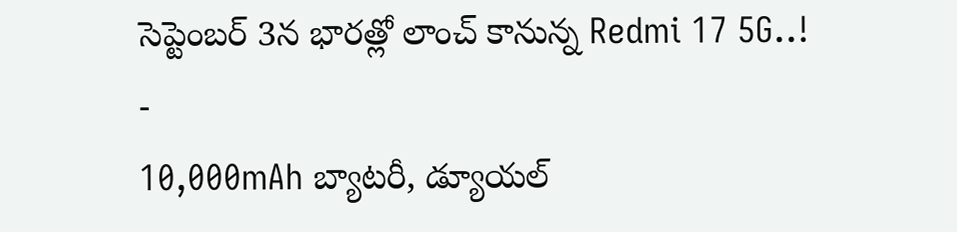సెప్టెంబర్ 3న భారత్లో లాంచ్ కానున్న Redmi 17 5G..!
-
10,000mAh బ్యాటరీ, డ్యూయల్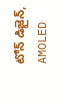టోన్ డిజైన్, AMOLED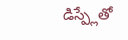డిస్ప్లేతో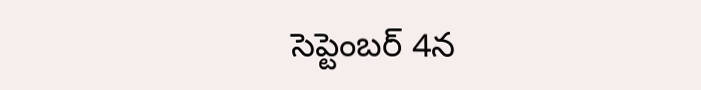సెప్టెంబర్ 4న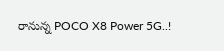రానున్న POCO X8 Power 5G..!